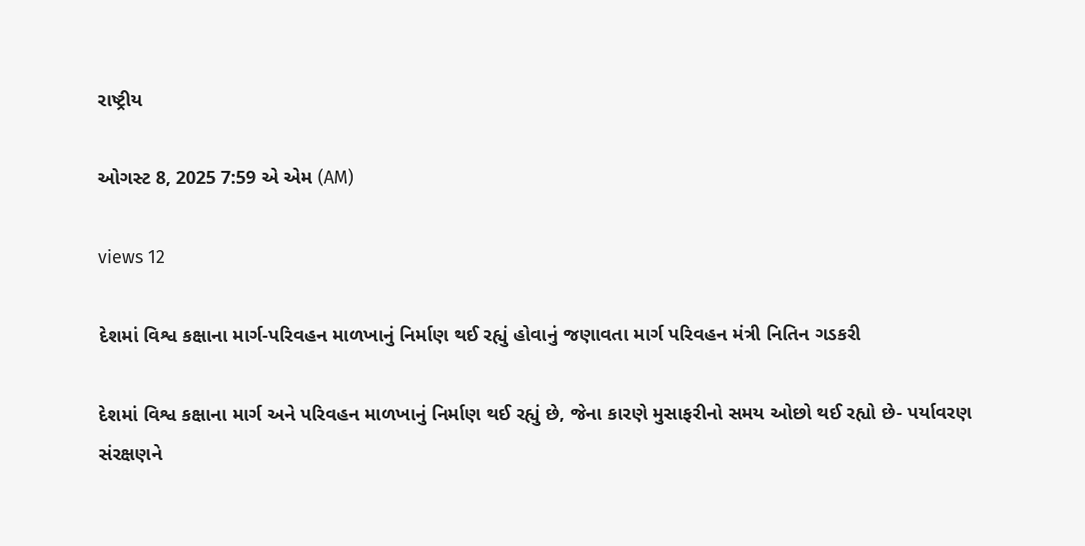રાષ્ટ્રીય

ઓગસ્ટ 8, 2025 7:59 એ એમ (AM)

views 12

દેશમાં વિશ્વ કક્ષાના માર્ગ-પરિવહન માળખાનું નિર્માણ થઈ રહ્યું હોવાનું જણાવતા માર્ગ પરિવહન મંત્રી નિતિન ગડકરી

દેશમાં વિશ્વ કક્ષાના માર્ગ અને પરિવહન માળખાનું નિર્માણ થઈ રહ્યું છે, જેના કારણે મુસાફરીનો સમય ઓછો થઈ રહ્યો છે- પર્યાવરણ સંરક્ષણને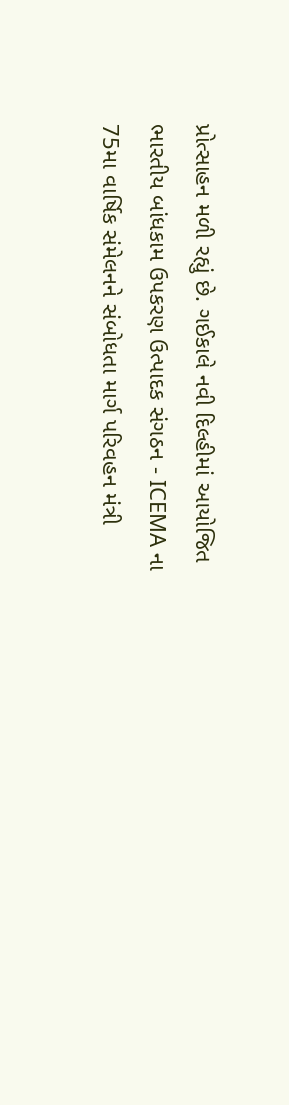પ્રોત્સાહન મળી રહ્યું છે. ગઈકાલે નવી દિલ્હીમાં આયોજિત ભારતીય બાંધકામ ઉપકરણ ઉત્પાદક સંગઠન - ICEMA ના 75મા વાર્ષિક સંમેલનને સંબોધતા માર્ગ પરિવહન મંત્રી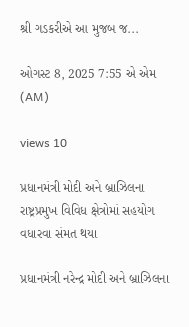શ્રી ગડકરીએ આ મુજબ જ...

ઓગસ્ટ 8, 2025 7:55 એ એમ (AM)

views 10

પ્રધાનમંત્રી મોદી અને બ્રાઝિલના રાષ્ટ્રપ્રમુખ વિવિધ ક્ષેત્રોમાં સહયોગ વધારવા સંમત થયા

પ્રધાનમંત્રી નરેન્દ્ર મોદી અને બ્રાઝિલના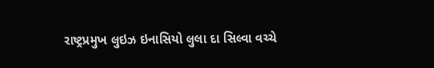રાષ્ટ્રપ્રમુખ લુઇઝ ઇનાસિયો લુલા દા સિલ્વા વચ્ચે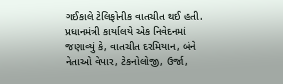ગઈકાલે ટેલિફોનીક વાતચીત થઈ હતી. પ્રધાનમંત્રી કાર્યાલયે એક નિવેદનમાં જણાવ્યું કે, વાતચીત દરમિયાન, બંને નેતાઓ વેપાર, ટેકનોલોજી, ઉર્જા,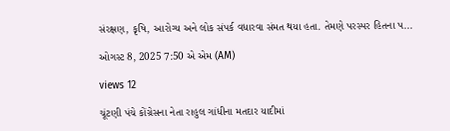સંરક્ષણ, કૃષિ, આરોગ્ય અને લોક સંપર્ક વધારવા સંમત થયા હતા. તેમણે પરસ્પર હિતના પ...

ઓગસ્ટ 8, 2025 7:50 એ એમ (AM)

views 12

ચૂંટણી પંચે કોંગ્રેસના નેતા રાહુલ ગાંધીના મતદાર યાદીમાં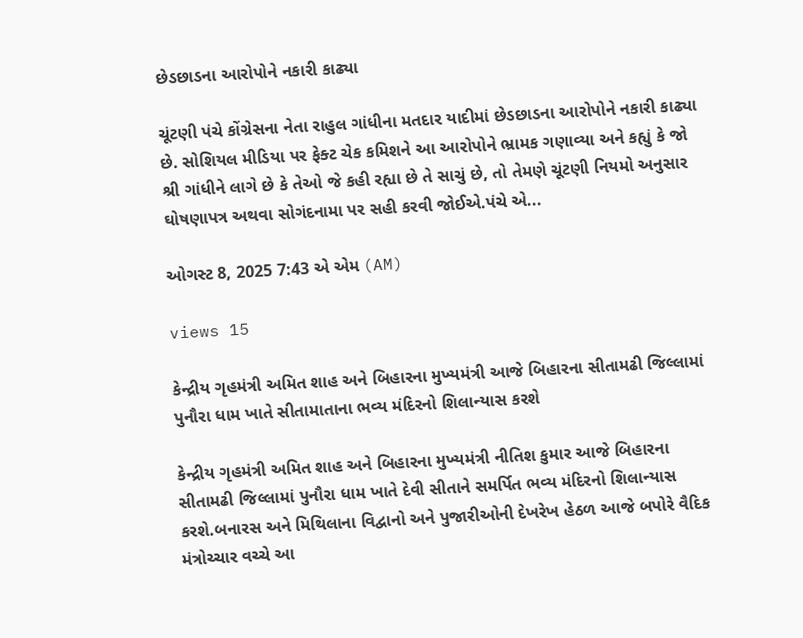છેડછાડના આરોપોને નકારી કાઢ્યા

ચૂંટણી પંચે કોંગ્રેસના નેતા રાહુલ ગાંધીના મતદાર યાદીમાં છેડછાડના આરોપોને નકારી કાઢ્યા છે. સોશિયલ મીડિયા પર ફેક્ટ ચેક કમિશને આ આરોપોને ભ્રામક ગણાવ્યા અને કહ્યું કે જો શ્રી ગાંધીને લાગે છે કે તેઓ જે કહી રહ્યા છે તે સાચું છે, તો તેમણે ચૂંટણી નિયમો અનુસાર ઘોષણાપત્ર અથવા સોગંદનામા પર સહી કરવી જોઈએ.પંચે એ...

ઓગસ્ટ 8, 2025 7:43 એ એમ (AM)

views 15

કેન્દ્રીય ગૃહમંત્રી અમિત શાહ અને બિહારના મુખ્યમંત્રી આજે બિહારના સીતામઢી જિલ્લામાં પુનૌરા ધામ ખાતે સીતામાતાના ભવ્ય મંદિરનો શિલાન્યાસ કરશે

કેન્દ્રીય ગૃહમંત્રી અમિત શાહ અને બિહારના મુખ્યમંત્રી નીતિશ કુમાર આજે બિહારના સીતામઢી જિલ્લામાં પુનૌરા ધામ ખાતે દેવી સીતાને સમર્પિત ભવ્ય મંદિરનો શિલાન્યાસ કરશે.બનારસ અને મિથિલાના વિદ્વાનો અને પુજારીઓની દેખરેખ હેઠળ આજે બપોરે વૈદિક મંત્રોચ્ચાર વચ્ચે આ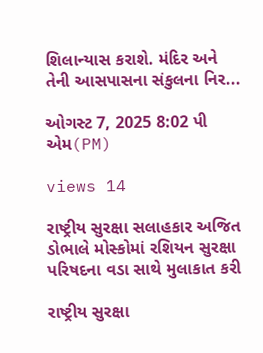શિલાન્યાસ કરાશે. મંદિર અને તેની આસપાસના સંકુલના નિર...

ઓગસ્ટ 7, 2025 8:02 પી એમ(PM)

views 14

રાષ્ટ્રીય સુરક્ષા સલાહકાર અજિત ડોભાલે મોસ્કોમાં રશિયન સુરક્ષા પરિષદના વડા સાથે મુલાકાત કરી

રાષ્ટ્રીય સુરક્ષા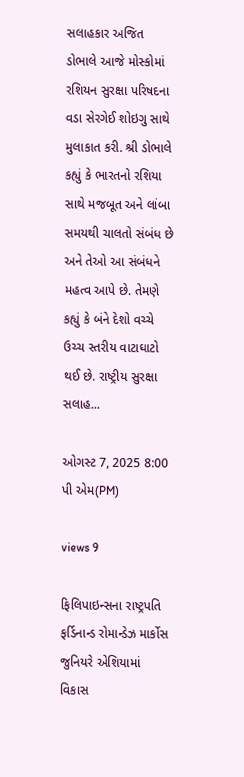સલાહકાર અજિત ડોભાલે આજે મોસ્કોમાં રશિયન સુરક્ષા પરિષદના વડા સેરગેઈ શોઇગુ સાથે મુલાકાત કરી. શ્રી ડોભાલે કહ્યું કે ભારતનો રશિયા સાથે મજબૂત અને લાંબા સમયથી ચાલતો સંબંધ છે અને તેઓ આ સંબંધને મહત્વ આપે છે. તેમણે કહ્યું કે બંને દેશો વચ્ચે ઉચ્ચ સ્તરીય વાટાઘાટો થઈ છે. રાષ્ટ્રીય સુરક્ષા સલાહ...

ઓગસ્ટ 7, 2025 8:00 પી એમ(PM)

views 9

ફિલિપાઇન્સના રાષ્ટ્રપતિ ફર્ડિનાન્ડ રોમાન્ડેઝ માર્કોસ જુનિયરે એશિયામાં વિકાસ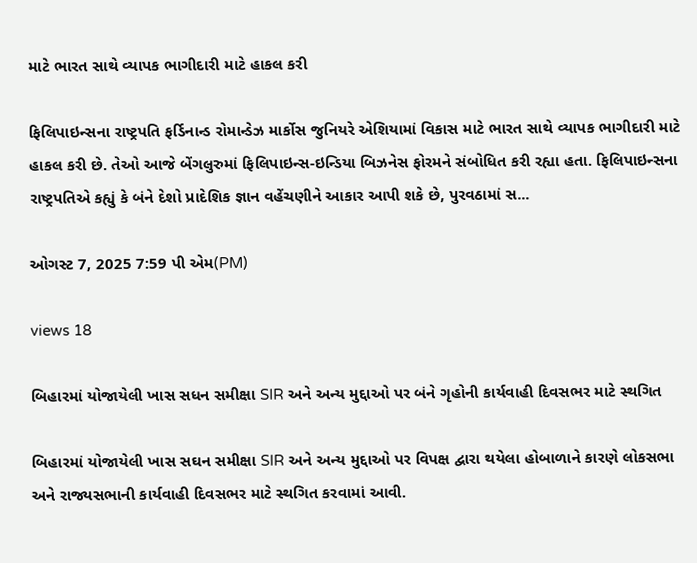માટે ભારત સાથે વ્યાપક ભાગીદારી માટે હાકલ કરી

ફિલિપાઇન્સના રાષ્ટ્રપતિ ફર્ડિનાન્ડ રોમાન્ડેઝ માર્કોસ જુનિયરે એશિયામાં વિકાસ માટે ભારત સાથે વ્યાપક ભાગીદારી માટે હાકલ કરી છે. તેઓ આજે બેંગલુરુમાં ફિલિપાઇન્સ-ઇન્ડિયા બિઝનેસ ફોરમને સંબોધિત કરી રહ્યા હતા. ફિલિપાઇન્સના રાષ્ટ્રપતિએ કહ્યું કે બંને દેશો પ્રાદેશિક જ્ઞાન વહેંચણીને આકાર આપી શકે છે, પુરવઠામાં સ...

ઓગસ્ટ 7, 2025 7:59 પી એમ(PM)

views 18

બિહારમાં યોજાયેલી ખાસ સધન સમીક્ષા SIR અને અન્ય મુદ્દાઓ પર બંને ગૃહોની કાર્યવાહી દિવસભર માટે સ્થગિત

બિહારમાં યોજાયેલી ખાસ સઘન સમીક્ષા SIR અને અન્ય મુદ્દાઓ પર વિપક્ષ દ્વારા થયેલા હોબાળાને કારણે લોકસભા અને રાજ્યસભાની કાર્યવાહી દિવસભર માટે સ્થગિત કરવામાં આવી.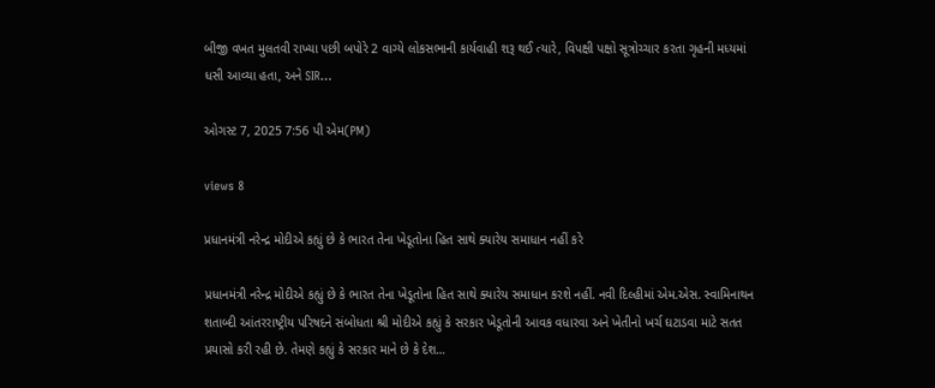બીજી વખત મુલતવી રાખ્યા પછી બપોરે 2 વાગ્યે લોકસભાની કાર્યવાહી શરૂ થઈ ત્યારે, વિપક્ષી પક્ષો સૂત્રોચ્ચાર કરતા ગૃહની મધ્યમાં ધસી આવ્યા હતા, અને SIR...

ઓગસ્ટ 7, 2025 7:56 પી એમ(PM)

views 8

પ્રધાનમંત્રી નરેન્દ્ર મોદીએ કહ્યું છે કે ભારત તેના ખેડૂતોના હિત સાથે ક્યારેય સમાધાન નહીં કરે

પ્રધાનમંત્રી નરેન્દ્ર મોદીએ કહ્યું છે કે ભારત તેના ખેડૂતોના હિત સાથે ક્યારેય સમાધાન કરશે નહીં. નવી દિલ્હીમાં એમ.એસ. સ્વામિનાથન શતાબ્દી આંતરરાષ્ટ્રીય પરિષદને સંબોધતા શ્રી મોદીએ કહ્યું કે સરકાર ખેડૂતોની આવક વધારવા અને ખેતીનો ખર્ચ ઘટાડવા માટે સતત પ્રયાસો કરી રહી છે. તેમણે કહ્યું કે સરકાર માને છે કે દેશ...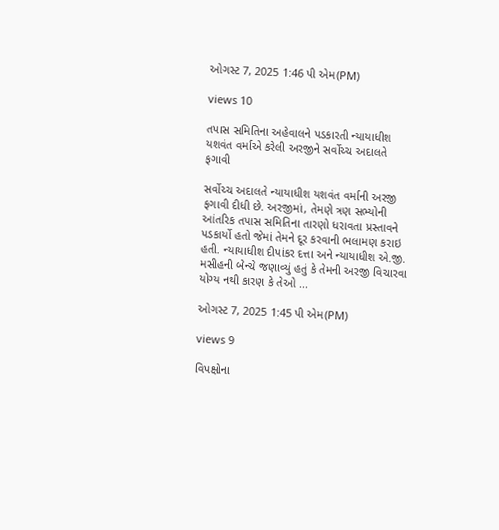ઓગસ્ટ 7, 2025 1:46 પી એમ(PM)

views 10

તપાસ સમિતિના અહેવાલને પડકારતી ન્યાયાધીશ યશવંત વર્માએ કરેલી અરજીને સર્વોચ્ચ અદાલતે ફગાવી

સર્વોચ્ચ અદાલતે ન્યાયાધીશ યશવંત વર્માની અરજી ફગાવી દીધી છે. અરજીમાં, તેમણે ત્રણ સભ્યોની આંતરિક તપાસ સમિતિના તારણો ધરાવતા પ્રસ્તાવને પડકાર્યો હતો જેમાં તેમને દૂર કરવાની ભલામણ કરાઇ હતી. ન્યાયાધીશ દીપાંકર દત્તા અને ન્યાયાધીશ એ.જી. મસીહની બેન્ચે જણાવ્યું હતું કે તેમની અરજી વિચારવા યોગ્ય નથી કારણ કે તેઓ ...

ઓગસ્ટ 7, 2025 1:45 પી એમ(PM)

views 9

વિપક્ષોના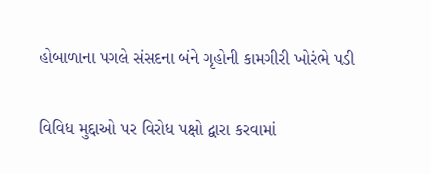હોબાળાના પગલે સંસદના બંને ગૃહોની કામગીરી ખોરંભે પડી

વિવિધ મુદ્દાઓ પર વિરોધ પક્ષો દ્વારા કરવામાં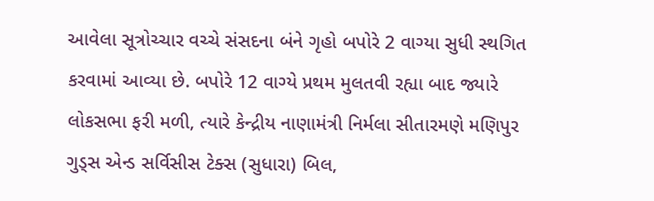આવેલા સૂત્રોચ્ચાર વચ્ચે સંસદના બંને ગૃહો બપોરે 2 વાગ્યા સુધી સ્થગિત કરવામાં આવ્યા છે. બપોરે 12 વાગ્યે પ્રથમ મુલતવી રહ્યા બાદ જ્યારે લોકસભા ફરી મળી, ત્યારે કેન્દ્રીય નાણામંત્રી નિર્મલા સીતારમણે મણિપુર ગુડ્સ એન્ડ સર્વિસીસ ટેક્સ (સુધારા) બિલ,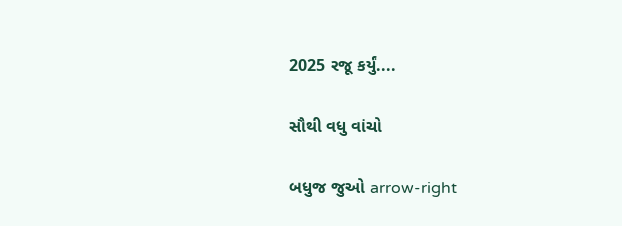2025 રજૂ કર્યું....

સૌથી વધુ વાંચો

બધુજ જુઓ arrow-right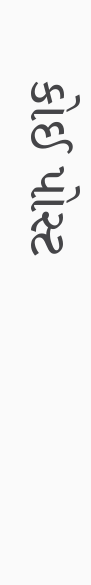કોઈ પોસ્ટ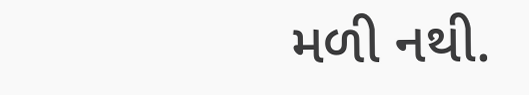મળી નથી.